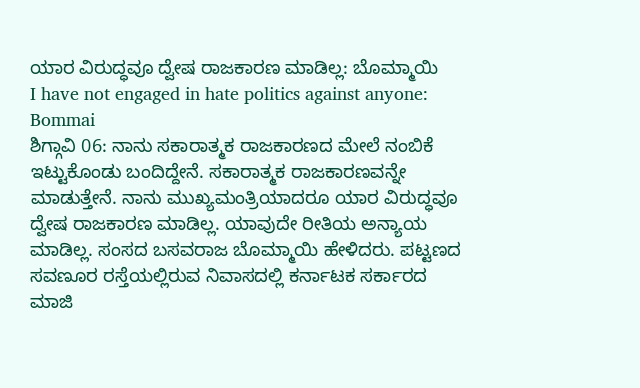ಯಾರ ವಿರುದ್ಧವೂ ದ್ವೇಷ ರಾಜಕಾರಣ ಮಾಡಿಲ್ಲ: ಬೊಮ್ಮಾಯಿ
I have not engaged in hate politics against anyone: Bommai
ಶಿಗ್ಗಾವಿ 06: ನಾನು ಸಕಾರಾತ್ಮಕ ರಾಜಕಾರಣದ ಮೇಲೆ ನಂಬಿಕೆ ಇಟ್ಟುಕೊಂಡು ಬಂದಿದ್ದೇನೆ. ಸಕಾರಾತ್ಮಕ ರಾಜಕಾರಣವನ್ನೇ ಮಾಡುತ್ತೇನೆ. ನಾನು ಮುಖ್ಯಮಂತ್ರಿಯಾದರೂ ಯಾರ ವಿರುದ್ಧವೂ ದ್ವೇಷ ರಾಜಕಾರಣ ಮಾಡಿಲ್ಲ. ಯಾವುದೇ ರೀತಿಯ ಅನ್ಯಾಯ ಮಾಡಿಲ್ಲ. ಸಂಸದ ಬಸವರಾಜ ಬೊಮ್ಮಾಯಿ ಹೇಳಿದರು. ಪಟ್ಟಣದ ಸವಣೂರ ರಸ್ತೆಯಲ್ಲಿರುವ ನಿವಾಸದಲ್ಲಿ ಕರ್ನಾಟಕ ಸರ್ಕಾರದ ಮಾಜಿ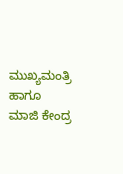ಮುಖ್ಯಮಂತ್ರಿ ಹಾಗೂ ಮಾಜಿ ಕೇಂದ್ರ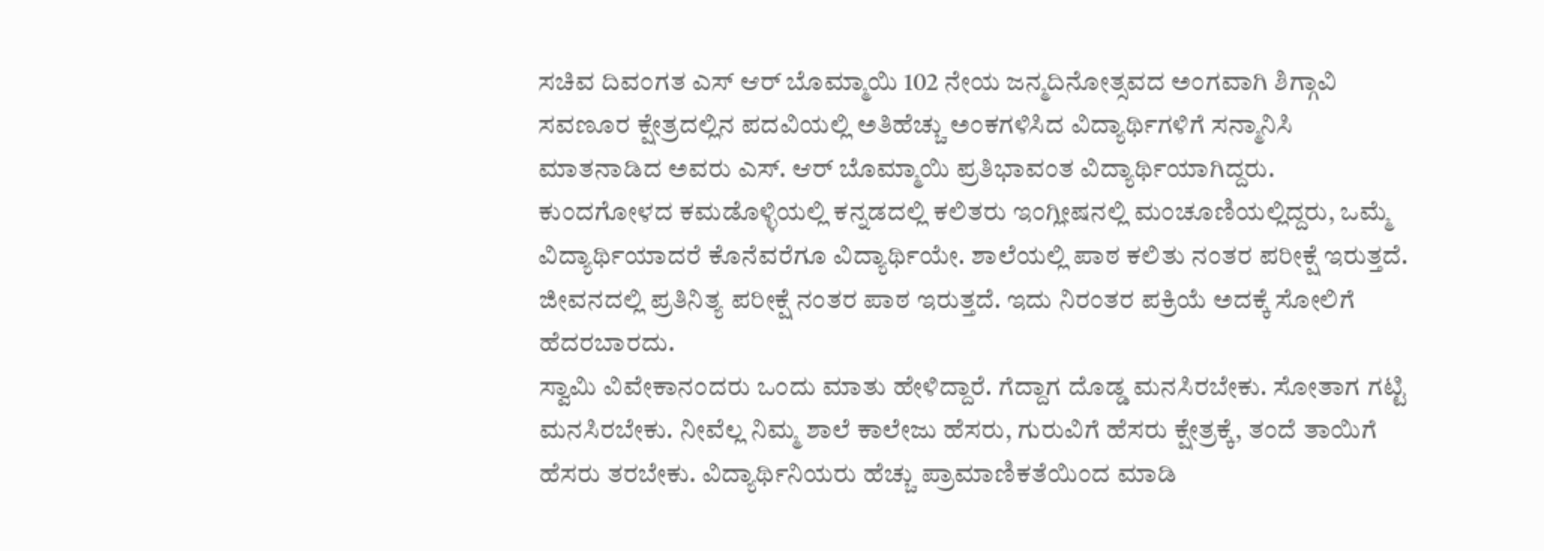ಸಚಿವ ದಿವಂಗತ ಎಸ್ ಆರ್ ಬೊಮ್ಮಾಯಿ 102 ನೇಯ ಜನ್ಮದಿನೋತ್ಸವದ ಅಂಗವಾಗಿ ಶಿಗ್ಗಾವಿ ಸವಣೂರ ಕ್ಷೇತ್ರದಲ್ಲಿನ ಪದವಿಯಲ್ಲಿ ಅತಿಹೆಚ್ಚು ಅಂಕಗಳಿಸಿದ ವಿದ್ಯಾರ್ಥಿಗಳಿಗೆ ಸನ್ಮಾನಿಸಿ ಮಾತನಾಡಿದ ಅವರು ಎಸ್. ಆರ್ ಬೊಮ್ಮಾಯಿ ಪ್ರತಿಭಾವಂತ ವಿದ್ಯಾರ್ಥಿಯಾಗಿದ್ದರು. ಕುಂದಗೋಳದ ಕಮಡೊಳ್ಳಿಯಲ್ಲಿ ಕನ್ನಡದಲ್ಲಿ ಕಲಿತರು ಇಂಗ್ಲೀಷನಲ್ಲಿ ಮಂಚೂಣಿಯಲ್ಲಿದ್ದರು, ಒಮ್ಮೆ ವಿದ್ಯಾರ್ಥಿಯಾದರೆ ಕೊನೆವರೆಗೂ ವಿದ್ಯಾರ್ಥಿಯೇ. ಶಾಲೆಯಲ್ಲಿ ಪಾಠ ಕಲಿತು ನಂತರ ಪರೀಕ್ಷೆ ಇರುತ್ತದೆ. ಜೀವನದಲ್ಲಿ ಪ್ರತಿನಿತ್ಯ ಪರೀಕ್ಷೆ ನಂತರ ಪಾಠ ಇರುತ್ತದೆ. ಇದು ನಿರಂತರ ಪಕ್ರಿಯೆ ಅದಕ್ಕೆ ಸೋಲಿಗೆ ಹೆದರಬಾರದು.
ಸ್ವಾಮಿ ವಿವೇಕಾನಂದರು ಒಂದು ಮಾತು ಹೇಳಿದ್ದಾರೆ. ಗೆದ್ದಾಗ ದೊಡ್ಡ ಮನಸಿರಬೇಕು. ಸೋತಾಗ ಗಟ್ಟಿ ಮನಸಿರಬೇಕು. ನೀವೆಲ್ಲ ನಿಮ್ಮ ಶಾಲೆ ಕಾಲೇಜು ಹೆಸರು, ಗುರುವಿಗೆ ಹೆಸರು ಕ್ಷೇತ್ರಕ್ಕೆ, ತಂದೆ ತಾಯಿಗೆ ಹೆಸರು ತರಬೇಕು. ವಿದ್ಯಾರ್ಥಿನಿಯರು ಹೆಚ್ಚು ಪ್ರಾಮಾಣಿಕತೆಯಿಂದ ಮಾಡಿ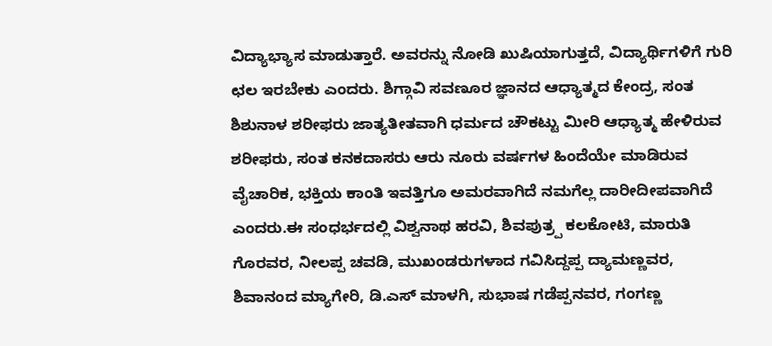ವಿದ್ಯಾಭ್ಯಾಸ ಮಾಡುತ್ತಾರೆ. ಅವರನ್ನು ನೋಡಿ ಖುಷಿಯಾಗುತ್ತದೆ, ವಿದ್ಯಾರ್ಥಿಗಳಿಗೆ ಗುರಿ ಛಲ ಇರಬೇಕು ಎಂದರು. ಶಿಗ್ಗಾವಿ ಸವಣೂರ ಜ್ಞಾನದ ಆಧ್ಯಾತ್ಮದ ಕೇಂದ್ರ, ಸಂತ ಶಿಶುನಾಳ ಶರೀಫರು ಜಾತ್ಯತೀತವಾಗಿ ಧರ್ಮದ ಚೌಕಟ್ಟು ಮೀರಿ ಆಧ್ಯಾತ್ಮ ಹೇಳಿರುವ ಶರೀಫರು, ಸಂತ ಕನಕದಾಸರು ಆರು ನೂರು ವರ್ಷಗಳ ಹಿಂದೆಯೇ ಮಾಡಿರುವ ವೈಚಾರಿಕ, ಭಕ್ತಿಯ ಕಾಂತಿ ಇವತ್ತಿಗೂ ಅಮರವಾಗಿದೆ ನಮಗೆಲ್ಲ ದಾರೀದೀಪವಾಗಿದೆ ಎಂದರು.ಈ ಸಂಧರ್ಭದಲ್ಲಿ ವಿಶ್ವನಾಥ ಹರವಿ, ಶಿವಪುತ್ರ್ಪ ಕಲಕೋಟಿ, ಮಾರುತಿ ಗೊರವರ, ನೀಲಪ್ಪ ಚವಡಿ, ಮುಖಂಡರುಗಳಾದ ಗವಿಸಿದ್ದಪ್ಪ ದ್ಯಾಮಣ್ಣವರ, ಶಿವಾನಂದ ಮ್ಯಾಗೇರಿ, ಡಿ.ಎಸ್ ಮಾಳಗಿ, ಸುಭಾಷ ಗಡೆಪ್ಪನವರ, ಗಂಗಣ್ಣ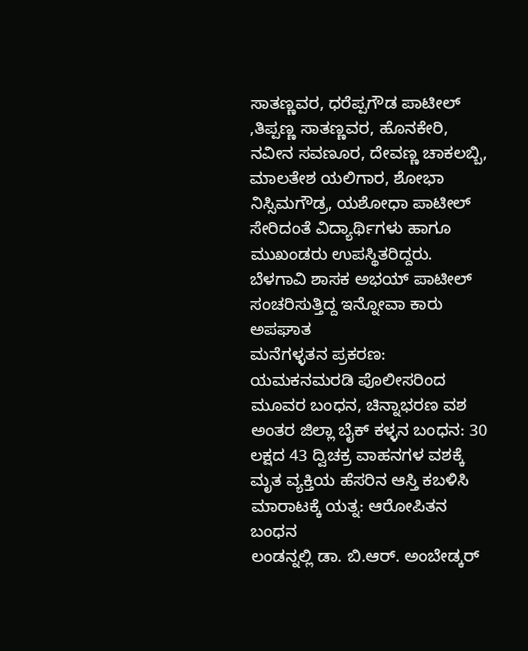ಸಾತಣ್ಣವರ, ಧರೆಪ್ಪಗೌಡ ಪಾಟೀಲ್ ,ತಿಪ್ಪಣ್ಣ ಸಾತಣ್ಣವರ, ಹೊನಕೇರಿ, ನವೀನ ಸವಣೂರ, ದೇವಣ್ಣ ಚಾಕಲಬ್ಬಿ, ಮಾಲತೇಶ ಯಲಿಗಾರ, ಶೋಭಾ ನಿಸ್ಸಿಮಗೌಡ್ರ, ಯಶೋಧಾ ಪಾಟೀಲ್ ಸೇರಿದಂತೆ ವಿದ್ಯಾರ್ಥಿಗಳು ಹಾಗೂ ಮುಖಂಡರು ಉಪಸ್ಥಿತರಿದ್ದರು.
ಬೆಳಗಾವಿ ಶಾಸಕ ಅಭಯ್ ಪಾಟೀಲ್ ಸಂಚರಿಸುತ್ತಿದ್ದ ಇನ್ನೋವಾ ಕಾರು ಅಪಘಾತ
ಮನೆಗಳ್ಳತನ ಪ್ರಕರಣ: ಯಮಕನಮರಡಿ ಪೊಲೀಸರಿಂದ ಮೂವರ ಬಂಧನ, ಚಿನ್ನಾಭರಣ ವಶ
ಅಂತರ ಜಿಲ್ಲಾ ಬೈಕ್ ಕಳ್ಳನ ಬಂಧನ: 30 ಲಕ್ಷದ 43 ದ್ವಿಚಕ್ರ ವಾಹನಗಳ ವಶಕ್ಕೆ
ಮೃತ ವ್ಯಕ್ತಿಯ ಹೆಸರಿನ ಆಸ್ತಿ ಕಬಳಿಸಿ ಮಾರಾಟಕ್ಕೆ ಯತ್ನ: ಆರೋಪಿತನ ಬಂಧನ
ಲಂಡನ್ನಲ್ಲಿ ಡಾ. ಬಿ.ಆರ್. ಅಂಬೇಡ್ಕರ್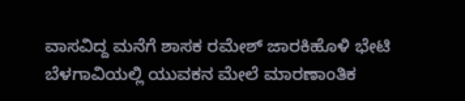ವಾಸವಿದ್ದ ಮನೆಗೆ ಶಾಸಕ ರಮೇಶ್ ಜಾರಕಿಹೊಳಿ ಭೇಟಿ
ಬೆಳಗಾವಿಯಲ್ಲಿ ಯುವಕನ ಮೇಲೆ ಮಾರಣಾಂತಿಕ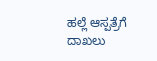ಹಲ್ಲೆ ಆಸ್ಪತ್ರೆಗೆ ದಾಖಲು